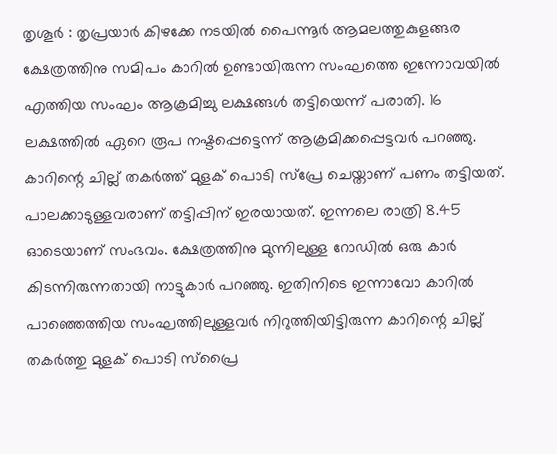തൃശൂർ : തൃപ്രയാർ കിഴക്കേ നടയിൽ പൈന്നൂർ ആമലത്തുകുളങ്ങര ക്ഷേത്രത്തിനു സമിപം കാറിൽ ഉണ്ടായിരുന്ന സംഘത്തെ ഇന്നോവയിൽ എത്തിയ സംഘം ആക്രമിച്ചു ലക്ഷങ്ങൾ തട്ടിയെന്ന് പരാതി. 16 ലക്ഷത്തിൽ ഏറെ രൂപ നഷ്ടപ്പെട്ടെന്ന് ആക്രമിക്കപ്പെട്ടവർ പറഞ്ഞു. കാറിന്റെ ചില്ല് തകർത്ത് മുളക് പൊടി സ്പ്രേ ചെയ്താണ് പണം തട്ടിയത്. പാലക്കാടുള്ളവരാണ് തട്ടിപ്പിന് ഇരയായത്. ഇന്നലെ രാത്രി 8.45 ഓടെയാണ് സംഭവം. ക്ഷേത്രത്തിനു മുന്നിലുള്ള റോഡിൽ ഒരു കാർ കിടന്നിരുന്നതായി നാട്ടുകാർ പറഞ്ഞു. ഇതിനിടെ ഇന്നാവോ കാറിൽ പാഞ്ഞെത്തിയ സംഘത്തിലുള്ളവർ നിറുത്തിയിട്ടിരുന്ന കാറിന്റെ ചില്ല് തകർത്തു മുളക് പൊടി സ്പ്രൈ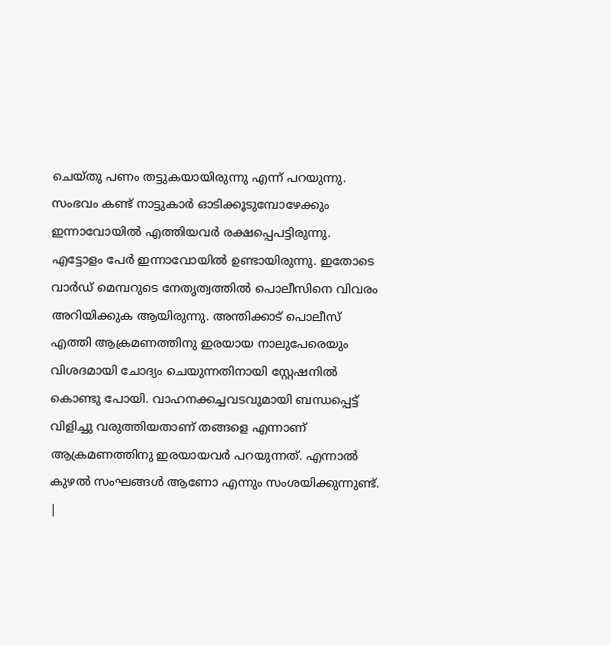ചെയ്തു പണം തട്ടുകയായിരുന്നു എന്ന് പറയുന്നു. സംഭവം കണ്ട് നാട്ടുകാർ ഓടിക്കൂടുമ്പോഴേക്കും ഇന്നാവോയിൽ എത്തിയവർ രക്ഷപ്പെപട്ടിരുന്നു. എട്ടോളം പേർ ഇന്നാവോയിൽ ഉണ്ടായിരുന്നു. ഇതോടെ വാർഡ് മെമ്പറുടെ നേതൃത്വത്തിൽ പൊലീസിനെ വിവരം അറിയിക്കുക ആയിരുന്നു. അന്തിക്കാട് പൊലീസ് എത്തി ആക്രമണത്തിനു ഇരയായ നാലുപേരെയും വിശദമായി ചോദ്യം ചെയുന്നതിനായി സ്റ്റേഷനിൽ കൊണ്ടു പോയി. വാഹനക്കച്ചവടവുമായി ബന്ധപ്പെട്ട് വിളിച്ചു വരുത്തിയതാണ് തങ്ങളെ എന്നാണ് ആക്രമണത്തിനു ഇരയായവർ പറയുന്നത്. എന്നാൽ കുഴൽ സംഘങ്ങൾ ആണോ എന്നും സംശയിക്കുന്നുണ്ട്.
|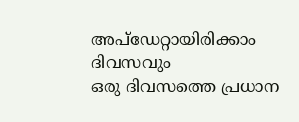അപ്ഡേറ്റായിരിക്കാം ദിവസവും
ഒരു ദിവസത്തെ പ്രധാന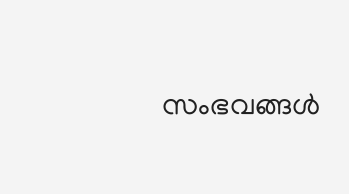സംഭവങ്ങൾ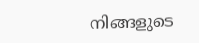നിങ്ങളുടെ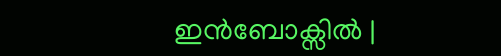ഇൻബോക്സിൽ |